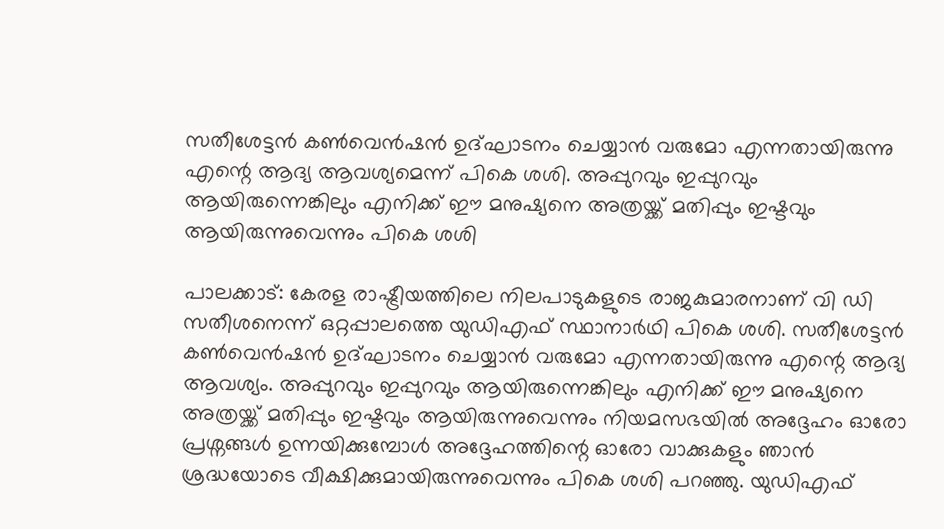സതീശേട്ടൻ കൺവെൻഷൻ ഉദ്ഘാടനം ചെയ്യാൻ വരുമോ എന്നതായിരുന്നു എന്റെ ആദ്യ ആവശ്യമെന്ന് പികെ ശശി. അപ്പുറവും ഇപ്പുറവും ആയിരുന്നെങ്കിലും എനിക്ക് ഈ മനുഷ്യനെ അത്രയ്ക്ക് മതിപ്പും ഇഷ്ടവും ആയിരുന്നുവെന്നും പികെ ശശി

പാലക്കാട്: കേരള രാഷ്ട്രീയത്തിലെ നിലപാടുകളുടെ രാജകുമാരനാണ് വി ഡി സതീശനെന്ന് ഒറ്റപ്പാലത്തെ യുഡിഎഫ് സ്ഥാനാർഥി പികെ ശശി. സതീശേട്ടൻ കൺവെൻഷൻ ഉദ്ഘാടനം ചെയ്യാൻ വരുമോ എന്നതായിരുന്നു എന്റെ ആദ്യ ആവശ്യം. അപ്പുറവും ഇപ്പുറവും ആയിരുന്നെങ്കിലും എനിക്ക് ഈ മനുഷ്യനെ അത്രയ്ക്ക് മതിപ്പും ഇഷ്ടവും ആയിരുന്നുവെന്നും നിയമസഭയിൽ അദ്ദേഹം ഓരോ പ്രശ്നങ്ങൾ ഉന്നയിക്കുമ്പോൾ അദ്ദേഹത്തിന്റെ ഓരോ വാക്കുകളും ഞാൻ ശ്രദ്ധയോടെ വീക്ഷിക്കുമായിരുന്നുവെന്നും പികെ ശശി പറഞ്ഞു. യുഡിഎഫ്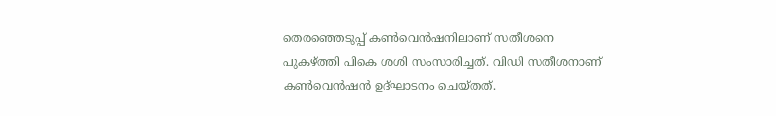തെരഞ്ഞെടുപ്പ് കൺവെൻഷനിലാണ് സതീശനെ പുകഴ്ത്തി പികെ ശശി സംസാരിച്ചത്. വിഡി സതീശനാണ് കൺവെൻഷൻ ഉദ്ഘാടനം ചെയ്തത്.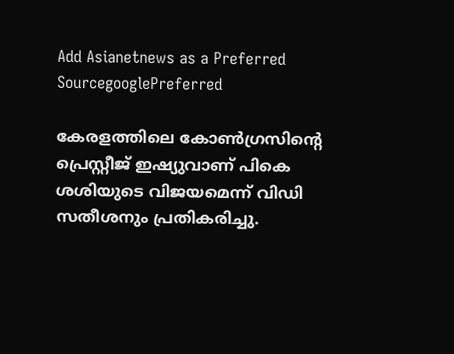Add Asianetnews as a Preferred SourcegooglePreferred

കേരളത്തിലെ കോൺഗ്രസിന്റെ പ്രെസ്റ്റീജ് ഇഷ്യുവാണ് പികെ ശശിയുടെ വിജയമെന്ന് വിഡി സതീശനും പ്രതികരിച്ചു.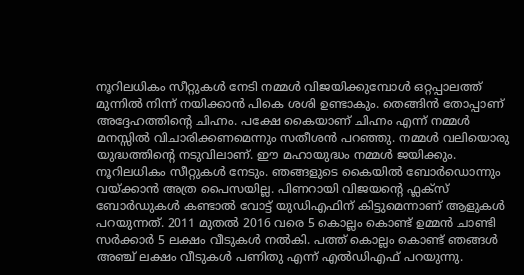നൂറിലധികം സീറ്റുകൾ നേടി നമ്മൾ വിജയിക്കുമ്പോൾ ഒറ്റപ്പാലത്ത് മുന്നിൽ നിന്ന് നയിക്കാൻ പികെ ശശി ഉണ്ടാകും. തെങ്ങിൻ തോപ്പാണ് അദ്ദേഹത്തിന്റെ ചിഹ്നം. പക്ഷേ കൈയാണ്‌ ചിഹ്നം എന്ന് നമ്മൾ മനസ്സിൽ വിചാരിക്കണമെന്നും സതീശൻ പറഞ്ഞു. നമ്മൾ വലിയൊരു യുദ്ധത്തിന്റെ നടുവിലാണ്. ഈ മഹായുദ്ധം നമ്മൾ ജയിക്കും. നൂറിലധികം സീറ്റുകൾ നേടും. ഞങ്ങളുടെ കൈയിൽ ബോർഡൊന്നും വയ്ക്കാൻ അത്ര പൈസയില്ല. പിണറായി വിജയന്റെ ഫ്ലക്സ് ബോർഡുകൾ കണ്ടാൽ വോട്ട് യുഡിഎഫിന് കിട്ടുമെന്നാണ് ആളുകൾ പറയുന്നത്. 2011 മുതൽ 2016 വരെ 5 കൊല്ലം കൊണ്ട് ഉമ്മൻ ചാണ്ടി സർക്കാർ 5 ലക്ഷം വീടുകൾ നൽകി. പത്ത് കൊല്ലം കൊണ്ട് ഞങ്ങൾ അഞ്ച് ലക്ഷം വീടുകൾ പണിതു എന്ന് എൽ‍ഡിഎഫ് പറയുന്നു.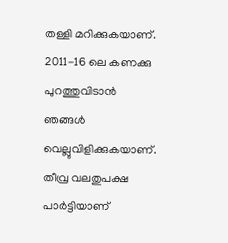തള്ളി മറിക്കുകയാണ്. 2011-16 ലെ കണക്കു പുറത്തുവിടാൻ ഞങ്ങൾ വെല്ലുവിളിക്കുകയാണ്. തീവ്ര വലതുപക്ഷ പാർട്ടിയാണ്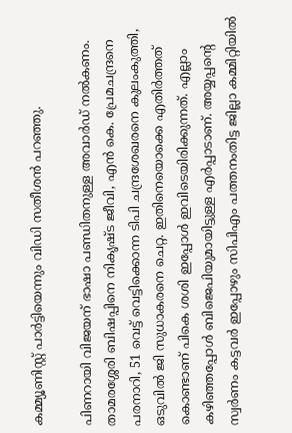കമ്മ്യൂണിസ്റ്റ് പാർട്ടിയെന്നും വിഡി സതീശൻ പറഞ്ഞു.

പിണറായി വിജയന് ഭാഷാ പണ്ഡിതനുള്ള അവാർഡ് നൽകണം. താമരശ്ശേരി ബിഷപ്പിനെ നികൃഷ്ട ജീവി, എൻ കെ. പ്രേമചന്ദ്രനെ പരനാറി, 51 വെട്ട് വെട്ടിക്കൊന്ന ടിപി ചന്ദ്രശേഖരനെ കുലംകുത്തി, ഒടുവിൽ ജി സുധാകരനെ ചെറ്റ. ഇതിനെയൊക്കെ എതിർത്തത് കൊണ്ടാണ് പികെ ശശി ഇപ്പോൾ ഇവിടെയിരിക്കുന്നത്. എല്ലാം കഴിഞ്ഞപ്പോൾ ബിജെപിയുമായിട്ടുള്ള എർപ്പാടാണ്. അയ്യപ്പന്റെ സ്വർണം കട്ടവർ ഇപ്പോഴും സിപിഎം പത്തനംതിട്ട ജില്ലാ കമ്മിറ്റിയിൽ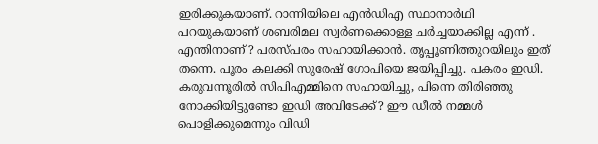ഇരിക്കുകയാണ്‌. റാന്നിയിലെ എൻഡിഎ സ്ഥാനാർഥി പറയുകയാണ് ശബരിമല സ്വർണക്കൊള്ള ചർച്ചയാക്കില്ല എന്ന് . എന്തിനാണ്? പരസ്പരം സഹായിക്കാൻ. തൃപ്പൂണിത്തുറയിലും ഇത് തന്നെ. പൂരം കലക്കി സുരേഷ് ഗോപിയെ ജയിപ്പിച്ചു. പകരം ഇഡി. കരുവന്നൂരിൽ സിപിഎമ്മിനെ സഹായിച്ചു, പിന്നെ തിരിഞ്ഞു നോക്കിയിട്ടുണ്ടോ ഇഡി അവിടേക്ക്? ഈ ഡീൽ നമ്മൾ പൊളിക്കുമെന്നും വിഡി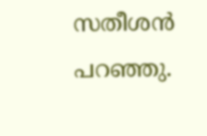സതീശൻ പറഞ്ഞു.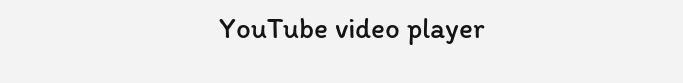YouTube video player